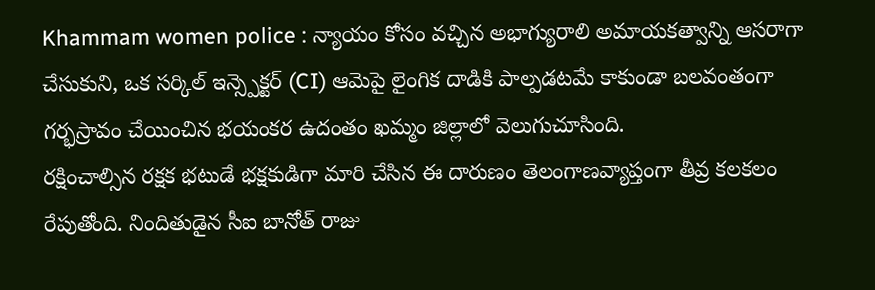Khammam women police : న్యాయం కోసం వచ్చిన అభాగ్యురాలి అమాయకత్వాన్ని ఆసరాగా చేసుకుని, ఒక సర్కిల్ ఇన్స్పెక్టర్ (CI) ఆమెపై లైంగిక దాడికి పాల్పడటమే కాకుండా బలవంతంగా గర్భస్రావం చేయించిన భయంకర ఉదంతం ఖమ్మం జిల్లాలో వెలుగుచూసింది.
రక్షించాల్సిన రక్షక భటుడే భక్షకుడిగా మారి చేసిన ఈ దారుణం తెలంగాణవ్యాప్తంగా తీవ్ర కలకలం రేపుతోంది. నిందితుడైన సీఐ బానోత్ రాజు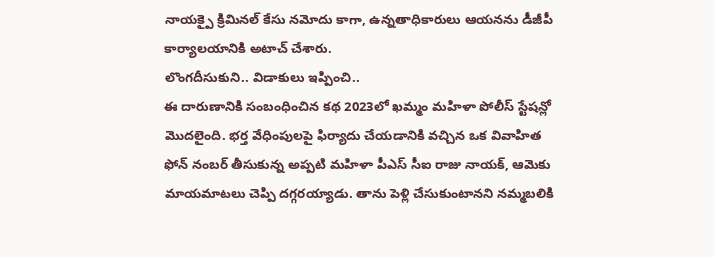నాయక్పై క్రిమినల్ కేసు నమోదు కాగా, ఉన్నతాధికారులు ఆయనను డీజీపీ కార్యాలయానికి అటాచ్ చేశారు.
లొంగదీసుకుని.. విడాకులు ఇప్పించి..
ఈ దారుణానికి సంబంధించిన కథ 2023లో ఖమ్మం మహిళా పోలీస్ స్టేషన్లో మొదలైంది. భర్త వేధింపులపై ఫిర్యాదు చేయడానికి వచ్చిన ఒక వివాహిత ఫోన్ నంబర్ తీసుకున్న అప్పటి మహిళా పీఎస్ సీఐ రాజు నాయక్, ఆమెకు మాయమాటలు చెప్పి దగ్గరయ్యాడు. తాను పెళ్లి చేసుకుంటానని నమ్మబలికి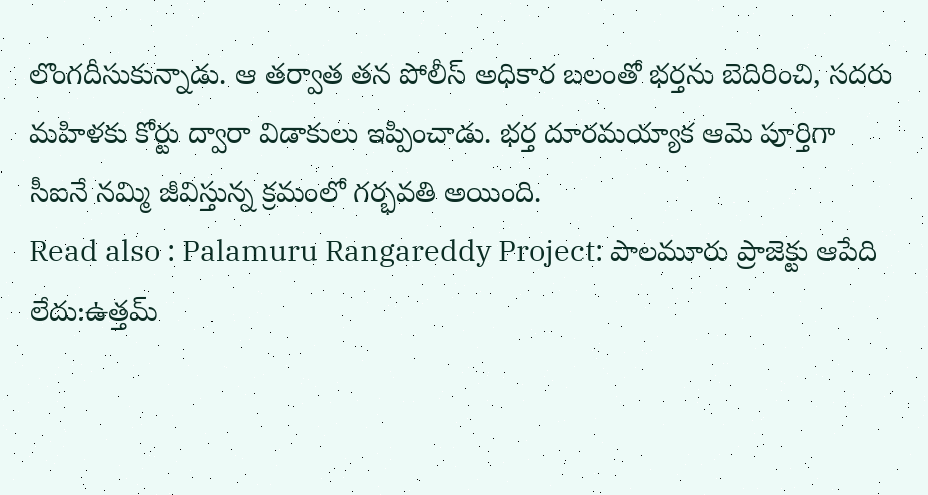లొంగదీసుకున్నాడు. ఆ తర్వాత తన పోలీస్ అధికార బలంతో భర్తను బెదిరించి, సదరు మహిళకు కోర్టు ద్వారా విడాకులు ఇప్పించాడు. భర్త దూరమయ్యాక ఆమె పూర్తిగా సీఐనే నమ్మి జీవిస్తున్న క్రమంలో గర్భవతి అయింది.
Read also : Palamuru Rangareddy Project: పాలమూరు ప్రాజెక్టు ఆపేది లేదు:ఉత్తమ్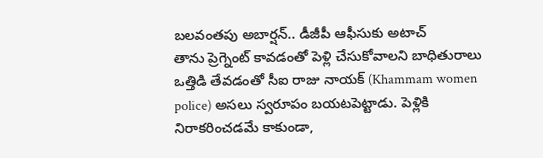బలవంతపు అబార్షన్.. డీజీపీ ఆఫీసుకు అటాచ్
తాను ప్రెగ్నెంట్ కావడంతో పెళ్లి చేసుకోవాలని బాధితురాలు ఒత్తిడి తేవడంతో సీఐ రాజు నాయక్ (Khammam women police) అసలు స్వరూపం బయటపెట్టాడు. పెళ్లికి నిరాకరించడమే కాకుండా,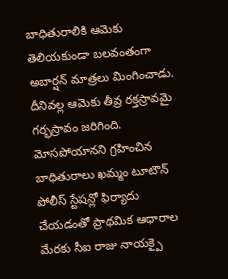బాధితురాలికి ఆమెకు తెలియకుండా బలవంతంగా అబార్షన్ మాత్రలు మింగించాడు. దీనివల్ల ఆమెకు తీవ్ర రక్తస్రావమై గర్భస్రావం జరిగింది. మోసపోయానని గ్రహించిన బాధితురాలు ఖమ్మం టూటౌన్ పోలీస్ స్టేషన్లో ఫిర్యాదు చేయడంతో ప్రాథమిక ఆధారాల మేరకు సీఐ రాజు నాయక్పై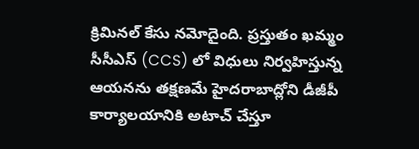క్రిమినల్ కేసు నమోదైంది. ప్రస్తుతం ఖమ్మం సీసీఎస్ (CCS) లో విధులు నిర్వహిస్తున్న ఆయనను తక్షణమే హైదరాబాద్లోని డీజీపీ కార్యాలయానికి అటాచ్ చేస్తూ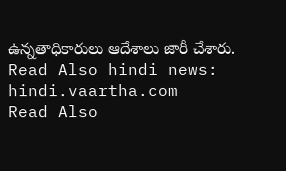ఉన్నతాధికారులు ఆదేశాలు జారీ చేశారు.
Read Also hindi news: hindi.vaartha.com
Read Also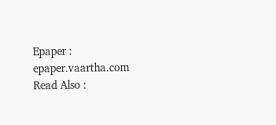Epaper : epaper.vaartha.com
Read Also :